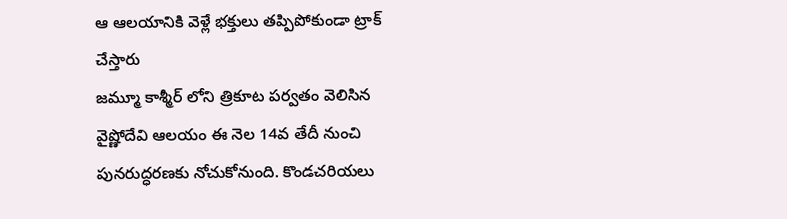ఆ ఆలయానికి వెళ్లే భక్తులు తప్పిపోకుండా ట్రాక్ చేస్తారు
జమ్మూ కాశ్మీర్ లోని త్రికూట పర్వతం వెలిసిన వైష్ణోదేవి ఆలయం ఈ నెల 14వ తేదీ నుంచి పునరుద్ధరణకు నోచుకోనుంది. కొండచరియలు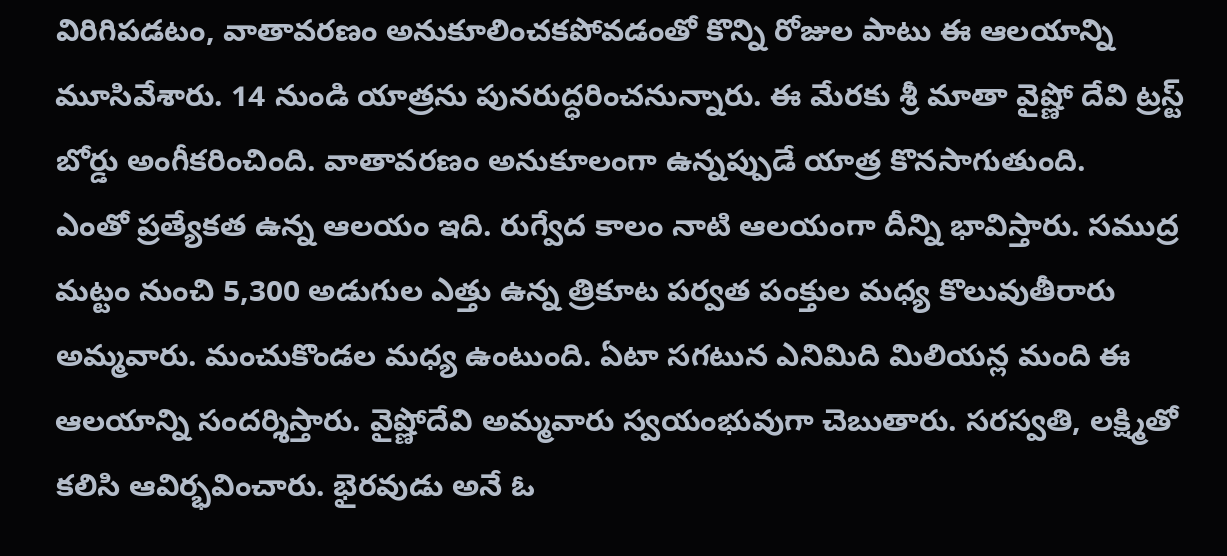విరిగిపడటం, వాతావరణం అనుకూలించకపోవడంతో కొన్ని రోజుల పాటు ఈ ఆలయాన్ని మూసివేశారు. 14 నుండి యాత్రను పునరుద్ధరించనున్నారు. ఈ మేరకు శ్రీ మాతా వైష్ణో దేవి ట్రస్ట్ బోర్డు అంగీకరించింది. వాతావరణం అనుకూలంగా ఉన్నప్పుడే యాత్ర కొనసాగుతుంది.
ఎంతో ప్రత్యేకత ఉన్న ఆలయం ఇది. రుగ్వేద కాలం నాటి ఆలయంగా దీన్ని భావిస్తారు. సముద్ర మట్టం నుంచి 5,300 అడుగుల ఎత్తు ఉన్న త్రికూట పర్వత పంక్తుల మధ్య కొలువుతీరారు అమ్మవారు. మంచుకొండల మధ్య ఉంటుంది. ఏటా సగటున ఎనిమిది మిలియన్ల మంది ఈ ఆలయాన్ని సందర్శిస్తారు. వైష్ణోదేవి అమ్మవారు స్వయంభువుగా చెబుతారు. సరస్వతి, లక్ష్మితో కలిసి ఆవిర్భవించారు. భైరవుడు అనే ఓ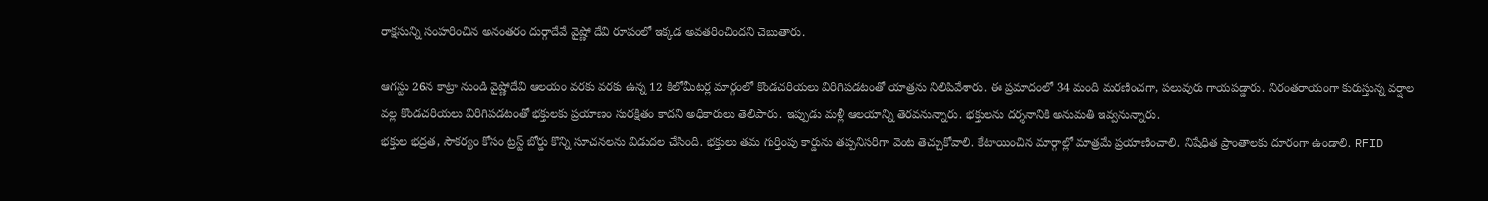రాక్షసున్ని సంహరించిన అనంతరం దుర్గాదేవే వైష్ణో దేవి రూపంలో ఇక్కడ అవతరించిందని చెబుతారు.

ఆగస్టు 26న కాట్రా నుండి వైష్ణోదేవి ఆలయం వరకు వరకు ఉన్న 12 కిలోమీటర్ల మార్గంలో కొండచరియలు విరిగిపడటంతో యాత్రను నిలిపివేశారు. ఈ ప్రమాదంలో 34 మంది మరణించగా, పలువురు గాయపడ్డారు. నిరంతరాయంగా కురుస్తున్న వర్షాల వల్ల కొండచరియలు విరిగిపడటంతో భక్తులకు ప్రయాణం సురక్షితం కాదని అధికారులు తెలిపారు. ఇప్పుడు మళ్లీ ఆలయాన్ని తెరవనున్నారు. భక్తులను దర్శనానికి అనుమతి ఇవ్వనున్నారు.
భక్తుల భద్రత, సౌకర్యం కోసం ట్రస్ట్ బోర్డు కొన్ని సూచనలను విడుదల చేసింది. భక్తులు తమ గుర్తింపు కార్డును తప్పనిసరిగా వెంట తెచ్చుకోవాలి. కేటాయించిన మార్గాల్లో మాత్రమే ప్రయాణించాలి. నిషేధిత ప్రాంతాలకు దూరంగా ఉండాలి. RFID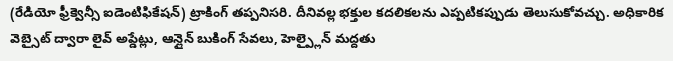(రేడియో ఫ్రీక్వెన్సీ ఐడెంటిఫికేషన్) ట్రాకింగ్ తప్పనిసరి. దీనివల్ల భక్తుల కదలికలను ఎప్పటికప్పుడు తెలుసుకోవచ్చు. అధికారిక వెబ్సైట్ ద్వారా లైవ్ అప్డేట్లు, ఆన్లైన్ బుకింగ్ సేవలు, హెల్ప్లైన్ మద్దతు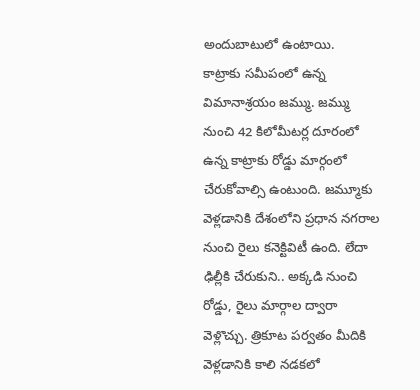అందుబాటులో ఉంటాయి.
కాట్రాకు సమీపంలో ఉన్న విమానాశ్రయం జమ్ము. జమ్ము నుంచి 42 కిలోమీటర్ల దూరంలో ఉన్న కాట్రాకు రోడ్డు మార్గంలో చేరుకోవాల్సి ఉంటుంది. జమ్మూకు వెళ్లడానికి దేశంలోని ప్రధాన నగరాల నుంచి రైలు కనెక్టివిటీ ఉంది. లేదా ఢిల్లీకి చేరుకుని.. అక్కడి నుంచి రోడ్డు, రైలు మార్గాల ద్వారా వెళ్లొచ్చు. త్రికూట పర్వతం మీదికి వెళ్లడానికి కాలి నడకలో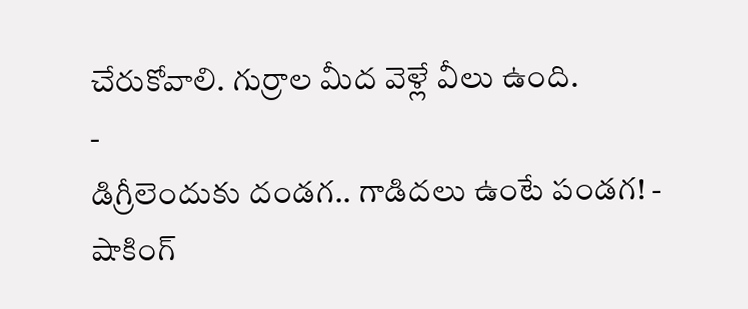చేరుకోవాలి. గుర్రాల మీద వెళ్లే వీలు ఉంది.
-
డిగ్రీలెందుకు దండగ.. గాడిదలు ఉంటే పండగ! -
షాకింగ్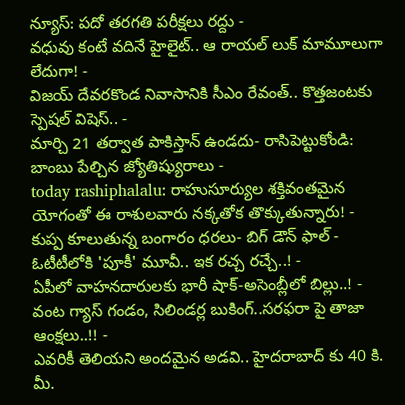న్యూస్: పదో తరగతి పరీక్షలు రద్దు -
వధువు కంటే వదినే హైలైట్.. ఆ రాయల్ లుక్ మామూలుగా లేదుగా! -
విజయ్ దేవరకొండ నివాసానికి సీఎం రేవంత్.. కొత్తజంటకు స్పెషల్ విషెస్.. -
మార్చి 21 తర్వాత పాకిస్తాన్ ఉండదు- రాసిపెట్టుకోండి: బాంబు పేల్చిన జ్యోతిష్యురాలు -
today rashiphalalu: రాహుసూర్యుల శక్తివంతమైన యోగంతో ఈ రాశులవారు నక్కతోక తొక్కుతున్నారు! -
కుప్ప కూలుతున్న బంగారం ధరలు- బిగ్ డౌన్ ఫాల్ -
ఓటీటీలోకి 'పూకీ' మూవీ.. ఇక రచ్చ రచ్చే..! -
ఏపీలో వాహనదారులకు భారీ షాక్-అసెంబ్లీలో బిల్లు..! -
వంట గ్యాస్ గండం, సిలిండర్ల బుకింగ్..సరఫరా పై తాజా ఆంక్షలు..!! -
ఎవరికీ తెలియని అందమైన అడవి.. హైదరాబాద్ కు 40 కి. మీ.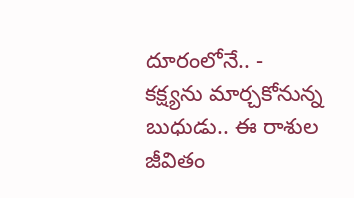దూరంలోనే.. -
కక్ష్యను మార్చకోనున్న బుధుడు.. ఈ రాశుల జీవితం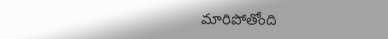మారిపోతోంది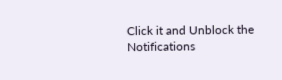Click it and Unblock the Notifications